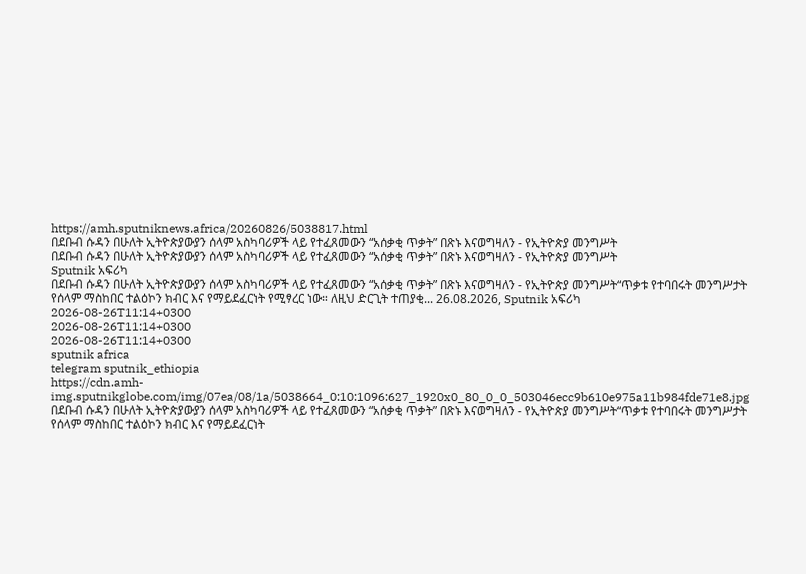https://amh.sputniknews.africa/20260826/5038817.html
በደቡብ ሱዳን በሁለት ኢትዮጵያውያን ሰላም አስካባሪዎች ላይ የተፈጸመውን “አሰቃቂ ጥቃት” በጽኑ እናወግዛለን - የኢትዮጵያ መንግሥት
በደቡብ ሱዳን በሁለት ኢትዮጵያውያን ሰላም አስካባሪዎች ላይ የተፈጸመውን “አሰቃቂ ጥቃት” በጽኑ እናወግዛለን - የኢትዮጵያ መንግሥት
Sputnik አፍሪካ
በደቡብ ሱዳን በሁለት ኢትዮጵያውያን ሰላም አስካባሪዎች ላይ የተፈጸመውን “አሰቃቂ ጥቃት” በጽኑ እናወግዛለን - የኢትዮጵያ መንግሥት“ጥቃቱ የተባበሩት መንግሥታት የሰላም ማስከበር ተልዕኮን ክብር እና የማይደፈርነት የሚፃረር ነው። ለዚህ ድርጊት ተጠያቂ... 26.08.2026, Sputnik አፍሪካ
2026-08-26T11:14+0300
2026-08-26T11:14+0300
2026-08-26T11:14+0300
sputnik africa
telegram sputnik_ethiopia
https://cdn.amh-img.sputnikglobe.com/img/07ea/08/1a/5038664_0:10:1096:627_1920x0_80_0_0_503046ecc9b610e975a11b984fde71e8.jpg
በደቡብ ሱዳን በሁለት ኢትዮጵያውያን ሰላም አስካባሪዎች ላይ የተፈጸመውን “አሰቃቂ ጥቃት” በጽኑ እናወግዛለን - የኢትዮጵያ መንግሥት“ጥቃቱ የተባበሩት መንግሥታት የሰላም ማስከበር ተልዕኮን ክብር እና የማይደፈርነት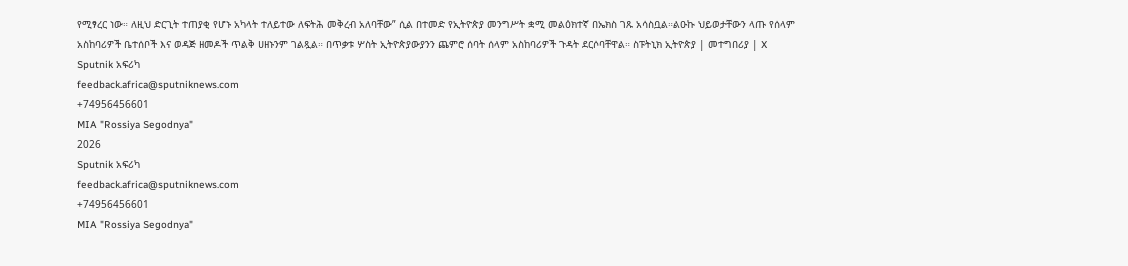የሚፃረር ነው። ለዚህ ድርጊት ተጠያቂ የሆኑ አካላት ተለይተው ለፍትሕ መቅረብ አለባቸው” ሲል በተመድ የኢትዮጵያ መንግሥት ቋሚ መልዕክተኛ በኤክስ ገጹ አሳስቧል።ልዑኩ ህይወታቸውን ላጡ የሰላም አስከባሪዎች ቤተሰቦች እና ወዳጅ ዘመዶች ጥልቅ ሀዘኑንም ገልጿል። በጥቃቱ ሦስት ኢትዮጵያውያንን ጨምሮ ሰባት ሰላም አስከባሪዎች ጉዳት ደርሶባቸዋል። ስፑትኒክ ኢትዮጵያ | መተግበሪያ | X
Sputnik አፍሪካ
feedback.africa@sputniknews.com
+74956456601
MIA "Rossiya Segodnya"
2026
Sputnik አፍሪካ
feedback.africa@sputniknews.com
+74956456601
MIA "Rossiya Segodnya"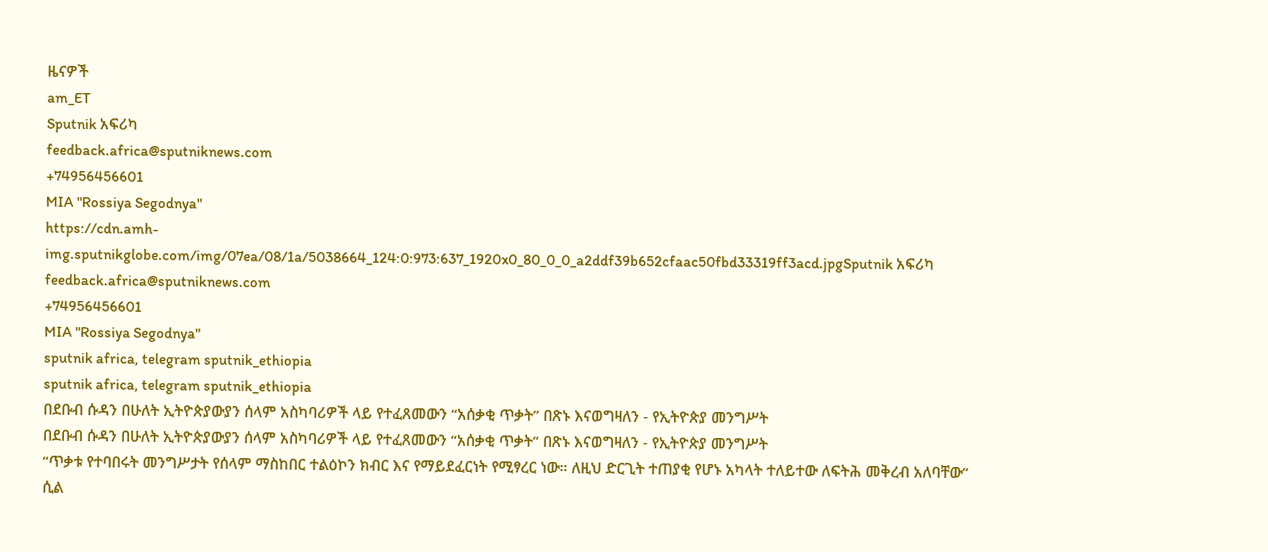ዜናዎች
am_ET
Sputnik አፍሪካ
feedback.africa@sputniknews.com
+74956456601
MIA "Rossiya Segodnya"
https://cdn.amh-img.sputnikglobe.com/img/07ea/08/1a/5038664_124:0:973:637_1920x0_80_0_0_a2ddf39b652cfaac50fbd33319ff3acd.jpgSputnik አፍሪካ
feedback.africa@sputniknews.com
+74956456601
MIA "Rossiya Segodnya"
sputnik africa, telegram sputnik_ethiopia
sputnik africa, telegram sputnik_ethiopia
በደቡብ ሱዳን በሁለት ኢትዮጵያውያን ሰላም አስካባሪዎች ላይ የተፈጸመውን “አሰቃቂ ጥቃት” በጽኑ እናወግዛለን - የኢትዮጵያ መንግሥት
በደቡብ ሱዳን በሁለት ኢትዮጵያውያን ሰላም አስካባሪዎች ላይ የተፈጸመውን “አሰቃቂ ጥቃት” በጽኑ እናወግዛለን - የኢትዮጵያ መንግሥት
“ጥቃቱ የተባበሩት መንግሥታት የሰላም ማስከበር ተልዕኮን ክብር እና የማይደፈርነት የሚፃረር ነው። ለዚህ ድርጊት ተጠያቂ የሆኑ አካላት ተለይተው ለፍትሕ መቅረብ አለባቸው” ሲል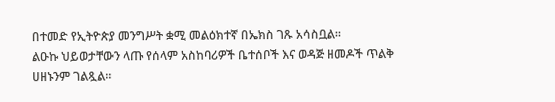በተመድ የኢትዮጵያ መንግሥት ቋሚ መልዕክተኛ በኤክስ ገጹ አሳስቧል።
ልዑኩ ህይወታቸውን ላጡ የሰላም አስከባሪዎች ቤተሰቦች እና ወዳጅ ዘመዶች ጥልቅ ሀዘኑንም ገልጿል።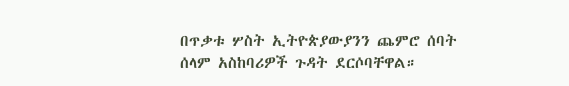በጥቃቱ ሦስት ኢትዮጵያውያንን ጨምሮ ሰባት ሰላም አስከባሪዎች ጉዳት ደርሶባቸዋል።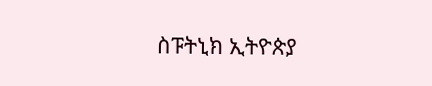ስፑትኒክ ኢትዮጵያ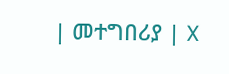| መተግበሪያ | X